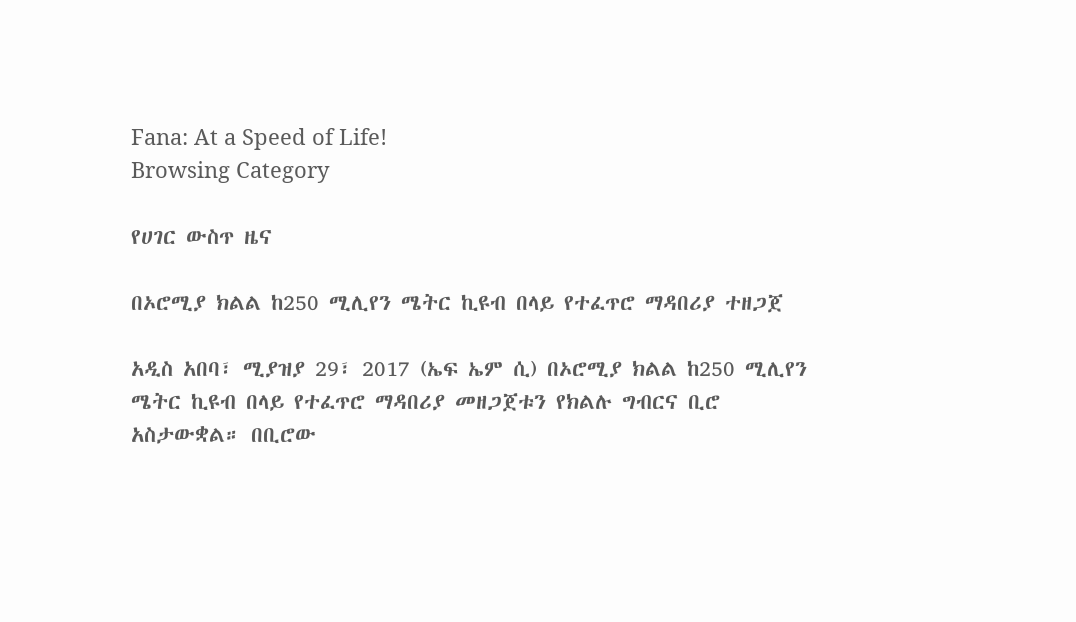Fana: At a Speed of Life!
Browsing Category

የሀገር ውስጥ ዜና

በኦሮሚያ ክልል ከ250 ሚሊየን ሜትር ኪዩብ በላይ የተፈጥሮ ማዳበሪያ ተዘጋጀ

አዲስ አበባ፣ ሚያዝያ 29፣ 2017 (ኤፍ ኤም ሲ) በኦሮሚያ ክልል ከ250 ሚሊየን ሜትር ኪዩብ በላይ የተፈጥሮ ማዳበሪያ መዘጋጀቱን የክልሉ ግብርና ቢሮ አስታውቋል። በቢሮው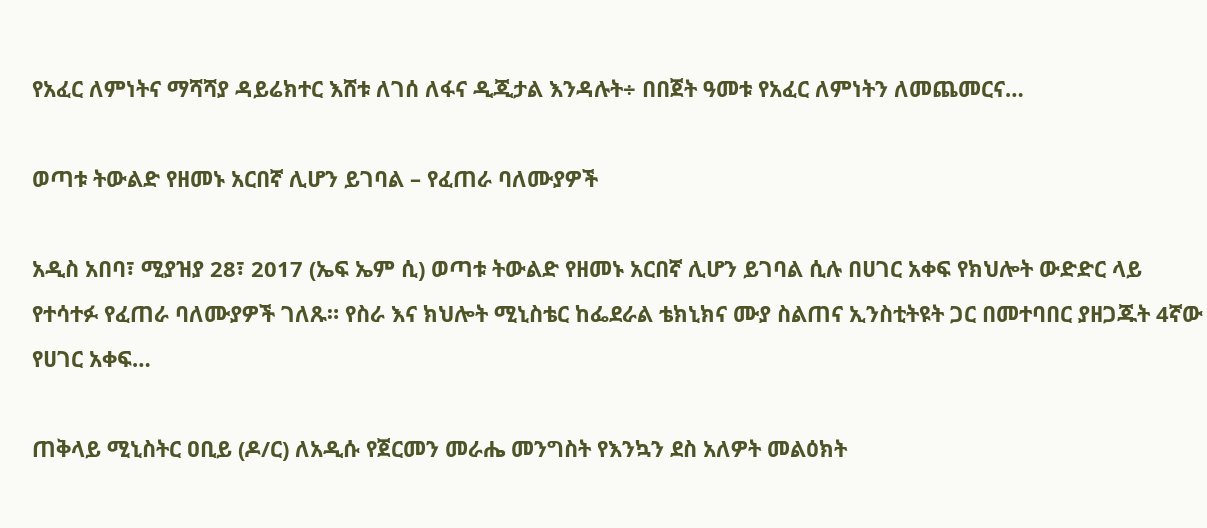የአፈር ለምነትና ማሻሻያ ዳይሬክተር እሸቱ ለገሰ ለፋና ዲጂታል እንዳሉት÷ በበጀት ዓመቱ የአፈር ለምነትን ለመጨመርና…

ወጣቱ ትውልድ የዘመኑ አርበኛ ሊሆን ይገባል – የፈጠራ ባለሙያዎች

አዲስ አበባ፣ ሚያዝያ 28፣ 2017 (ኤፍ ኤም ሲ) ወጣቱ ትውልድ የዘመኑ አርበኛ ሊሆን ይገባል ሲሉ በሀገር አቀፍ የክህሎት ውድድር ላይ የተሳተፉ የፈጠራ ባለሙያዎች ገለጹ። የስራ እና ክህሎት ሚኒስቴር ከፌደራል ቴክኒክና ሙያ ስልጠና ኢንስቲትዩት ጋር በመተባበር ያዘጋጁት 4ኛው የሀገር አቀፍ…

ጠቅላይ ሚኒስትር ዐቢይ (ዶ/ር) ለአዲሱ የጀርመን መራሔ መንግስት የእንኳን ደስ አለዎት መልዕክት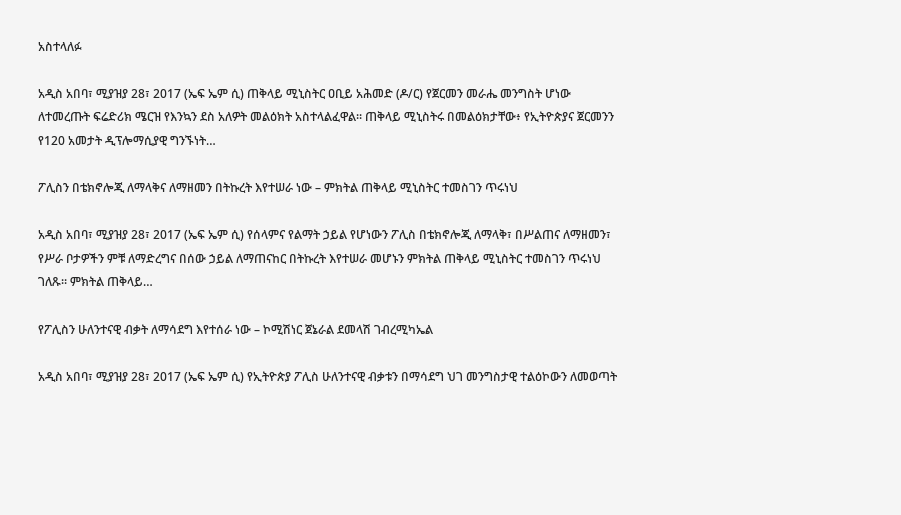አስተላለፉ

አዲስ አበባ፣ ሚያዝያ 28፣ 2017 (ኤፍ ኤም ሲ) ጠቅላይ ሚኒስትር ዐቢይ አሕመድ (ዶ/ር) የጀርመን መራሔ መንግስት ሆነው ለተመረጡት ፍሬድሪክ ሜርዝ የእንኳን ደስ አለዎት መልዕክት አስተላልፈዋል፡፡ ጠቅላይ ሚኒስትሩ በመልዕክታቸው፥ የኢትዮጵያና ጀርመንን የ120 አመታት ዲፕሎማሲያዊ ግንኙነት…

ፖሊስን በቴክኖሎጂ ለማላቅና ለማዘመን በትኩረት እየተሠራ ነው – ምክትል ጠቅላይ ሚኒስትር ተመስገን ጥሩነህ

አዲስ አበባ፣ ሚያዝያ 28፣ 2017 (ኤፍ ኤም ሲ) የሰላምና የልማት ኃይል የሆነውን ፖሊስ በቴክኖሎጂ ለማላቅ፣ በሥልጠና ለማዘመን፣ የሥራ ቦታዎችን ምቹ ለማድረግና በሰው ኃይል ለማጠናከር በትኩረት እየተሠራ መሆኑን ምክትል ጠቅላይ ሚኒስትር ተመስገን ጥሩነህ ገለጹ። ምክትል ጠቅላይ…

የፖሊስን ሁለንተናዊ ብቃት ለማሳደግ እየተሰራ ነው – ኮሚሽነር ጀኔራል ደመላሽ ገብረሚካኤል

አዲስ አበባ፣ ሚያዝያ 28፣ 2017 (ኤፍ ኤም ሲ) የኢትዮጵያ ፖሊስ ሁለንተናዊ ብቃቱን በማሳደግ ህገ መንግስታዊ ተልዕኮውን ለመወጣት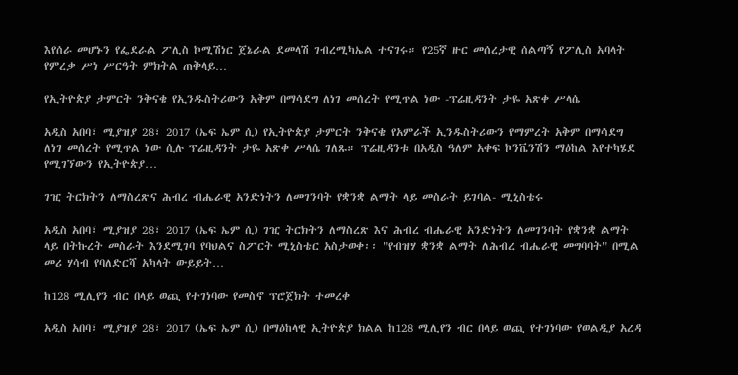እየሰራ መሆኑን የፌደራል ፖሊስ ኮሚሽነር ጀኔራል ደመላሽ ገብረሚካኤል ተናገሩ። የ25ኛ ዙር መሰረታዊ ሰልጣኝ የፖሊስ አባላት የምረቃ ሥነ ሥርዓት ምክትል ጠቅላይ…

የኢትዮጵያ ታምርት ንቅናቄ የኢንዱስትሪውን አቅም በማሳደግ ለነገ መሰረት የሚጥል ነው -ፕሬዚዳንት ታዬ አጽቀ ሥላሴ

አዲስ አበባ፣ ሚያዝያ 28፣ 2017 (ኤፍ ኤም ሲ) የኢትዮጵያ ታምርት ንቅናቄ የአምራች ኢንዱስትሪውን የማምረት አቅም በማሳደግ ለነገ መሰረት የሚጥል ነው ሲሉ ፕሬዚዳንት ታዬ አጽቀ ሥላሴ ገለጹ። ፕሬዚዳንቱ በአዲስ ዓለም አቀፍ ኮንቬንሽን ማዕከል እየተካሄደ የሚገኘውን የኢትዮጵያ…

ገዢ ትርክትን ለማስረጽና ሕብረ ብሔራዊ አንድነትን ለመገንባት የቋንቋ ልማት ላይ መስራት ይገባል- ሚኒስቴሩ

አዲስ አበባ፣ ሚያዝያ 28፣ 2017 (ኤፍ ኤም ሲ) ገዢ ትርክትን ለማስረጽ እና ሕብረ ብሔራዊ አንድነትን ለመገንባት የቋንቋ ልማት ላይ በትኩረት መስራት እንደሚገባ የባህልና ስፖርት ሚኒስቴር አስታወቀ፡፡ "የብዝሃ ቋንቋ ልማት ለሕብረ ብሔራዊ መግባባት" በሚል መሪ ሃሳብ የባለድርሻ አካላት ውይይት…

ከ128 ሚሊየን ብር በላይ ወጪ የተገነባው የመስኖ ፕሮጀክት ተመረቀ

አዲስ አበባ፣ ሚያዝያ 28፣ 2017 (ኤፍ ኤም ሲ) በማዕከላዊ ኢትዮጵያ ክልል ከ128 ሚሊየን ብር በላይ ወጪ የተገነባው የወልዲያ አረዳ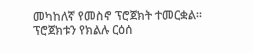መካከለኛ የመስኖ ፕሮጀክት ተመርቋል። ፕሮጀክቱን የክልሉ ርዕሰ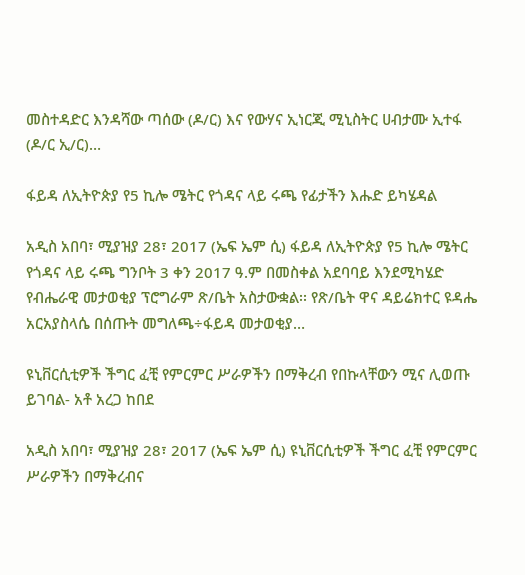መስተዳድር እንዳሻው ጣሰው (ዶ/ር) እና የውሃና ኢነርጂ ሚኒስትር ሀብታሙ ኢተፋ (ዶ/ር ኢ/ር)…

ፋይዳ ለኢትዮጵያ የ5 ኪሎ ሜትር የጎዳና ላይ ሩጫ የፊታችን እሑድ ይካሄዳል

አዲስ አበባ፣ ሚያዝያ 28፣ 2017 (ኤፍ ኤም ሲ) ፋይዳ ለኢትዮጵያ የ5 ኪሎ ሜትር የጎዳና ላይ ሩጫ ግንቦት 3 ቀን 2017 ዓ.ም በመስቀል አደባባይ እንደሚካሄድ የብሔራዊ መታወቂያ ፕሮግራም ጽ/ቤት አስታውቋል፡፡ የጽ/ቤት ዋና ዳይሬክተር ዩዳሔ አርአያስላሴ በሰጡት መግለጫ÷ፋይዳ መታወቂያ…

ዩኒቨርሲቲዎች ችግር ፈቺ የምርምር ሥራዎችን በማቅረብ የበኩላቸውን ሚና ሊወጡ ይገባል- አቶ አረጋ ከበደ

አዲስ አበባ፣ ሚያዝያ 28፣ 2017 (ኤፍ ኤም ሲ) ዩኒቨርሲቲዎች ችግር ፈቺ የምርምር ሥራዎችን በማቅረብና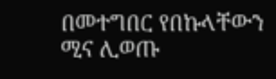በመተግበር የበኩላቸውን ሚና ሊወጡ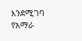እንደሚገባ የአማራ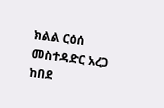ክልል ርዕሰ መስተዳድር አረጋ ከበደ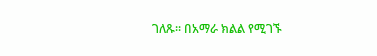ገለጹ፡፡ በአማራ ክልል የሚገኙ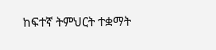ከፍተኛ ትምህርት ተቋማት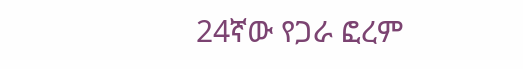24ኛው የጋራ ፎረም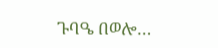ጉባዔ በወሎ…